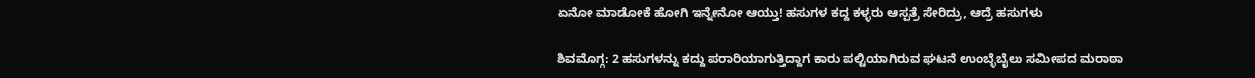ಏನೋ ಮಾಡೋಕೆ ಹೋಗಿ ಇನ್ನೇನೋ ಆಯ್ತು! ಹಸುಗಳ ಕದ್ದ ಕಳ್ಳರು ಆಸ್ಪತ್ರೆ ಸೇರಿದ್ರು, ಆದ್ರೆ ಹಸುಗಳು

ಶಿವಮೊಗ್ಗ: 2 ಹಸುಗಳನ್ನು ಕದ್ದು ಪರಾರಿಯಾಗುತ್ತಿದ್ದಾಗ ಕಾರು ಪಲ್ಟಿಯಾಗಿರುವ ಘಟನೆ ಉಂಬ್ಳೆಬೈಲು ಸಮೀಪದ ಮರಾಠಾ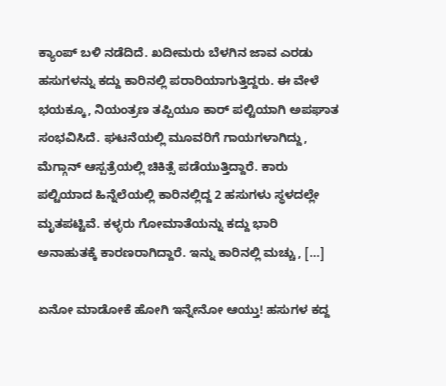ಕ್ಯಾಂಪ್ ಬಳಿ ನಡೆದಿದೆ. ಖದೀಮರು ಬೆಳಗಿನ ಜಾವ ಎರಡು ಹಸುಗಳನ್ನು ಕದ್ದು ಕಾರಿನಲ್ಲಿ ಪರಾರಿಯಾಗುತ್ತಿದ್ದರು. ಈ ವೇಳೆ ಭಯಕ್ಕೂ, ನಿಯಂತ್ರಣ ತಪ್ಪಿಯೂ ಕಾರ್ ಪಲ್ಟಿಯಾಗಿ ಅಪಘಾತ ಸಂಭವಿಸಿದೆ. ಘಟನೆಯಲ್ಲಿ ಮೂವರಿಗೆ ಗಾಯಗಳಾಗಿದ್ದು, ಮೆಗ್ಗಾನ್ ಆಸ್ಪತ್ರೆಯಲ್ಲಿ ಚಿಕಿತ್ಸೆ ಪಡೆಯುತ್ತಿದ್ದಾರೆ. ಕಾರು ಪಲ್ಟಿಯಾದ ಹಿನ್ನೆಲೆಯಲ್ಲಿ ಕಾರಿನಲ್ಲಿದ್ದ 2 ಹಸುಗಳು ಸ್ಥಳದಲ್ಲೇ ಮೃತಪಟ್ಟಿವೆ. ಕಳ್ಳರು ಗೋಮಾತೆಯನ್ನು ಕದ್ದು ಭಾರಿ ಅನಾಹುತಕ್ಕೆ ಕಾರಣರಾಗಿದ್ದಾರೆ. ಇನ್ನು ಕಾರಿನಲ್ಲಿ ಮಚ್ಚು, […]

ಏನೋ ಮಾಡೋಕೆ ಹೋಗಿ ಇನ್ನೇನೋ ಆಯ್ತು! ಹಸುಗಳ ಕದ್ದ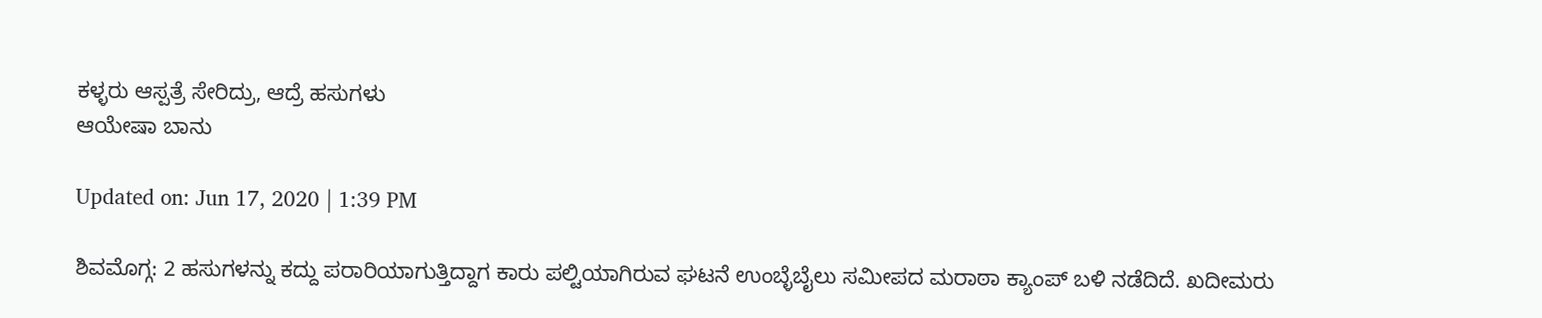ಕಳ್ಳರು ಆಸ್ಪತ್ರೆ ಸೇರಿದ್ರು, ಆದ್ರೆ ಹಸುಗಳು
ಆಯೇಷಾ ಬಾನು

Updated on: Jun 17, 2020 | 1:39 PM

ಶಿವಮೊಗ್ಗ: 2 ಹಸುಗಳನ್ನು ಕದ್ದು ಪರಾರಿಯಾಗುತ್ತಿದ್ದಾಗ ಕಾರು ಪಲ್ಟಿಯಾಗಿರುವ ಘಟನೆ ಉಂಬ್ಳೆಬೈಲು ಸಮೀಪದ ಮರಾಠಾ ಕ್ಯಾಂಪ್ ಬಳಿ ನಡೆದಿದೆ. ಖದೀಮರು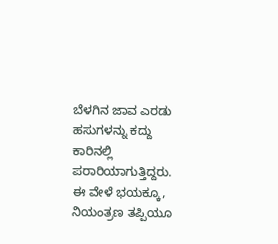ಬೆಳಗಿನ ಜಾವ ಎರಡು ಹಸುಗಳನ್ನು ಕದ್ದು ಕಾರಿನಲ್ಲಿ ಪರಾರಿಯಾಗುತ್ತಿದ್ದರು. ಈ ವೇಳೆ ಭಯಕ್ಕೂ, ನಿಯಂತ್ರಣ ತಪ್ಪಿಯೂ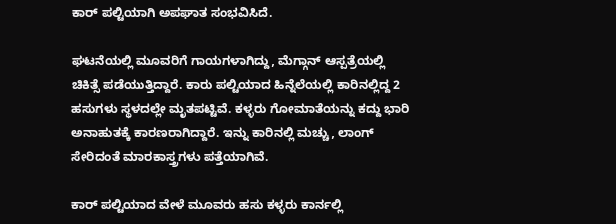ಕಾರ್ ಪಲ್ಟಿಯಾಗಿ ಅಪಘಾತ ಸಂಭವಿಸಿದೆ.

ಘಟನೆಯಲ್ಲಿ ಮೂವರಿಗೆ ಗಾಯಗಳಾಗಿದ್ದು, ಮೆಗ್ಗಾನ್ ಆಸ್ಪತ್ರೆಯಲ್ಲಿ ಚಿಕಿತ್ಸೆ ಪಡೆಯುತ್ತಿದ್ದಾರೆ. ಕಾರು ಪಲ್ಟಿಯಾದ ಹಿನ್ನೆಲೆಯಲ್ಲಿ ಕಾರಿನಲ್ಲಿದ್ದ 2 ಹಸುಗಳು ಸ್ಥಳದಲ್ಲೇ ಮೃತಪಟ್ಟಿವೆ. ಕಳ್ಳರು ಗೋಮಾತೆಯನ್ನು ಕದ್ದು ಭಾರಿ ಅನಾಹುತಕ್ಕೆ ಕಾರಣರಾಗಿದ್ದಾರೆ. ಇನ್ನು ಕಾರಿನಲ್ಲಿ ಮಚ್ಚು, ಲಾಂಗ್ ಸೇರಿದಂತೆ ಮಾರಕಾಸ್ತ್ರಗಳು ಪತ್ತೆಯಾಗಿವೆ.

ಕಾರ್ ಪಲ್ಟಿಯಾದ ವೇಳೆ ಮೂವರು ಹಸು ಕಳ್ಳರು ಕಾರ್ನಲ್ಲಿ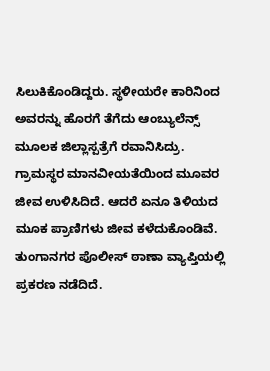ಸಿಲುಕಿಕೊಂಡಿದ್ದರು. ಸ್ಥಳೀಯರೇ ಕಾರಿನಿಂದ ಅವರನ್ನು ಹೊರಗೆ ತೆಗೆದು ಆಂಬ್ಯುಲೆನ್ಸ್ ಮೂಲಕ ಜಿಲ್ಲಾಸ್ಪತ್ರೆಗೆ ರವಾನಿಸಿದ್ರು. ಗ್ರಾಮಸ್ಥರ ಮಾನವೀಯತೆಯಿಂದ ಮೂವರ ಜೀವ ಉಳಿಸಿದಿದೆ. ಆದರೆ ಏನೂ ತಿಳಿಯದ ಮೂಕ ಪ್ರಾಣಿಗಳು ಜೀವ ಕಳೆದುಕೊಂಡಿವೆ. ತುಂಗಾನಗರ ಪೊಲೀಸ್ ಠಾಣಾ ವ್ಯಾಪ್ತಿಯಲ್ಲಿ ಪ್ರಕರಣ ನಡೆದಿದೆ.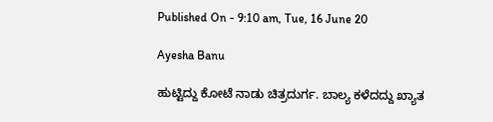Published On - 9:10 am, Tue, 16 June 20

Ayesha Banu

ಹುಟ್ಟಿದ್ದು ಕೋಟೆ ನಾಡು ಚಿತ್ರದುರ್ಗ. ಬಾಲ್ಯ ಕಳೆದದ್ದು ಖ್ಯಾತ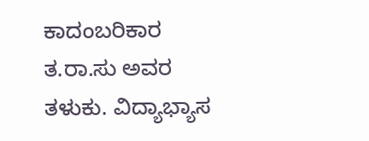ಕಾದಂಬರಿಕಾರ ತ.ರಾ.ಸು ಅವರ ತಳುಕು. ವಿದ್ಯಾಭ್ಯಾಸ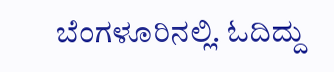ಬೆಂಗಳೂರಿನಲ್ಲಿ. ಓದಿದ್ದು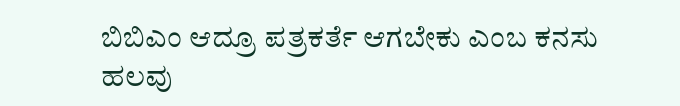ಬಿಬಿಎಂ ಆದ್ರೂ ಪತ್ರಕರ್ತೆ ಆಗಬೇಕು ಎಂಬ ಕನಸು ಹಲವು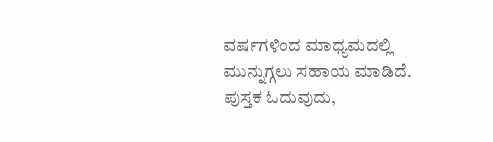ವರ್ಷಗಳಿಂದ ಮಾಧ್ಯಮದಲ್ಲಿ ಮುನ್ನುಗ್ಗಲು ಸಹಾಯ ಮಾಡಿದೆ. ಪುಸ್ತಕ ಓದುವುದು,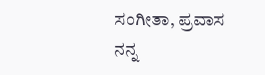ಸಂಗೀತಾ, ಪ್ರವಾಸ ನನ್ನ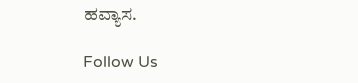ಹವ್ಯಾಸ.

Follow Us